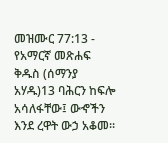መዝሙር 77:13 - የአማርኛ መጽሐፍ ቅዱስ (ሰማንያ አሃዱ)13 ባሕርን ከፍሎ አሳለፋቸው፤ ውኆችን እንደ ረዋት ውኃ አቆመ።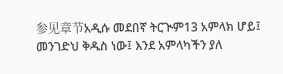参见章节አዲሱ መደበኛ ትርጒም13 አምላክ ሆይ፤ መንገድህ ቅዱስ ነው፤ እንደ አምላካችን ያለ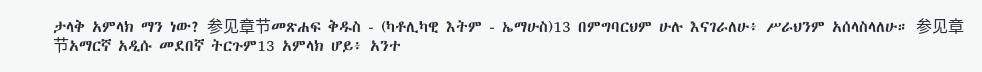ታላቅ አምላክ ማን ነው? 参见章节መጽሐፍ ቅዱስ - (ካቶሊካዊ እትም - ኤማሁስ)13 በምግባርህም ሁሉ እናገራለሁ፥ ሥራህንም አሰላስላለሁ። 参见章节አማርኛ አዲሱ መደበኛ ትርጉም13 አምላክ ሆይ፥ አንተ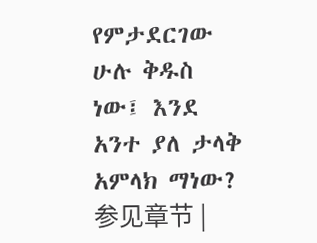የምታደርገው ሁሉ ቅዱስ ነው፤ እንደ አንተ ያለ ታላቅ አምላክ ማነው? 参见章节 |